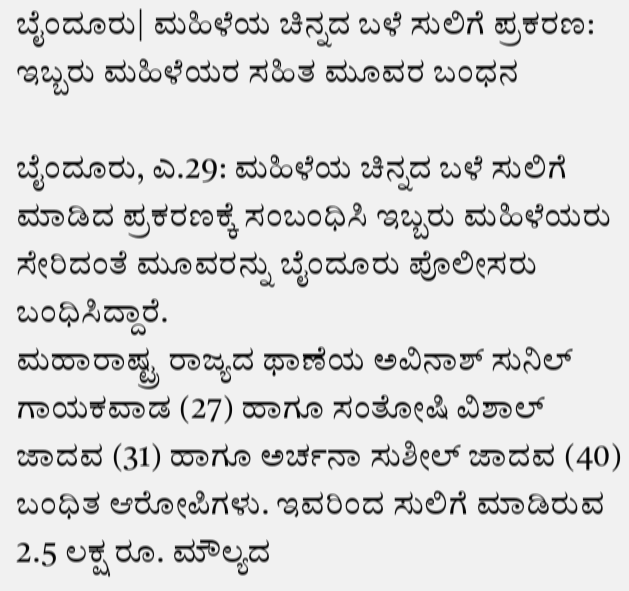ಬೈಂದೂರು| ಮಹಿಳೆಯ ಚಿನ್ನದ ಬಳೆ ಸುಲಿಗೆ ಪ್ರಕರಣ: ಇಬ್ಬರು ಮಹಿಳೆಯರ ಸಹಿತ ಮೂವರ ಬಂಧನ

ಬೈಂದೂರು, ಎ.29: ಮಹಿಳೆಯ ಚಿನ್ನದ ಬಳೆ ಸುಲಿಗೆ ಮಾಡಿದ ಪ್ರಕರಣಕ್ಕೆ ಸಂಬಂಧಿಸಿ ಇಬ್ಬರು ಮಹಿಳೆಯರು ಸೇರಿದಂತೆ ಮೂವರನ್ನು ಬೈಂದೂರು ಪೊಲೀಸರು ಬಂಧಿಸಿದ್ದಾರೆ.
ಮಹಾರಾಷ್ಟ್ರ ರಾಜ್ಯದ ಥಾಣೆಯ ಅವಿನಾಶ್ ಸುನಿಲ್ ಗಾಯಕವಾಡ (27) ಹಾಗೂ ಸಂತೋಷಿ ವಿಶಾಲ್ ಜಾದವ (31) ಹಾಗೂ ಅರ್ಚನಾ ಸುಶೀಲ್ ಜಾದವ (40) ಬಂಧಿತ ಆರೋಪಿಗಳು. ಇವರಿಂದ ಸುಲಿಗೆ ಮಾಡಿರುವ 2.5 ಲಕ್ಷ ರೂ. ಮೌಲ್ಯದ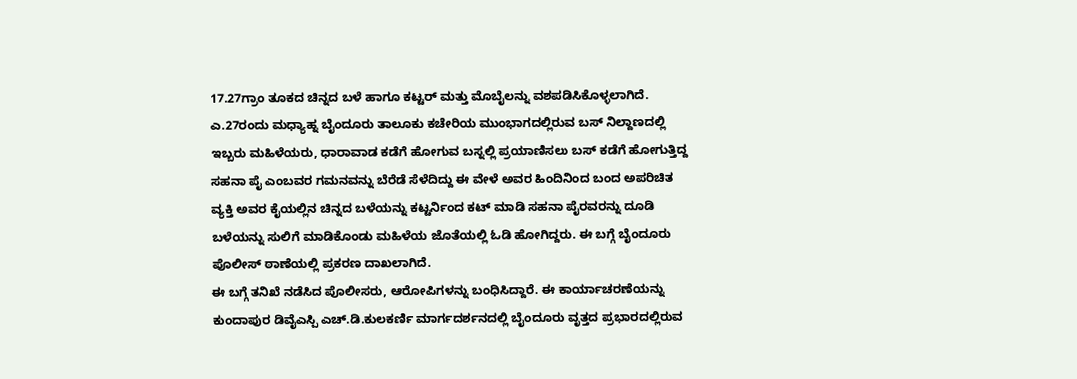17.27ಗ್ರಾಂ ತೂಕದ ಚಿನ್ನದ ಬಳೆ ಹಾಗೂ ಕಟ್ಟರ್ ಮತ್ತು ಮೊಬೈಲನ್ನು ವಶಪಡಿಸಿಕೊಳ್ಳಲಾಗಿದೆ.
ಎ.27ರಂದು ಮಧ್ಯಾಹ್ನ ಬೈಂದೂರು ತಾಲೂಕು ಕಚೇರಿಯ ಮುಂಭಾಗದಲ್ಲಿರುವ ಬಸ್ ನಿಲ್ದಾಣದಲ್ಲಿ ಇಬ್ಬರು ಮಹಿಳೆಯರು, ಧಾರಾವಾಡ ಕಡೆಗೆ ಹೋಗುವ ಬಸ್ನಲ್ಲಿ ಪ್ರಯಾಣಿಸಲು ಬಸ್ ಕಡೆಗೆ ಹೋಗುತ್ತಿದ್ದ ಸಹನಾ ಪೈ ಎಂಬವರ ಗಮನವನ್ನು ಬೆರೆಡೆ ಸೆಳೆದಿದ್ದು ಈ ವೇಳೆ ಅವರ ಹಿಂದಿನಿಂದ ಬಂದ ಅಪರಿಚಿತ ವ್ಯಕ್ತಿ ಅವರ ಕೈಯಲ್ಲಿನ ಚಿನ್ನದ ಬಳೆಯನ್ನು ಕಟ್ಟರ್ನಿಂದ ಕಟ್ ಮಾಡಿ ಸಹನಾ ಪೈರವರನ್ನು ದೂಡಿ ಬಳೆಯನ್ನು ಸುಲಿಗೆ ಮಾಡಿಕೊಂಡು ಮಹಿಳೆಯ ಜೊತೆಯಲ್ಲಿ ಓಡಿ ಹೋಗಿದ್ದರು. ಈ ಬಗ್ಗೆ ಬೈಂದೂರು ಪೊಲೀಸ್ ಠಾಣೆಯಲ್ಲಿ ಪ್ರಕರಣ ದಾಖಲಾಗಿದೆ.
ಈ ಬಗ್ಗೆ ತನಿಖೆ ನಡೆಸಿದ ಪೊಲೀಸರು, ಆರೋಪಿಗಳನ್ನು ಬಂಧಿಸಿದ್ದಾರೆ. ಈ ಕಾರ್ಯಾಚರಣೆಯನ್ನು ಕುಂದಾಪುರ ಡಿವೈಎಸ್ಪಿ ಎಚ್.ಡಿ.ಕುಲಕರ್ಣಿ ಮಾರ್ಗದರ್ಶನದಲ್ಲಿ ಬೈಂದೂರು ವೃತ್ತದ ಪ್ರಭಾರದಲ್ಲಿರುವ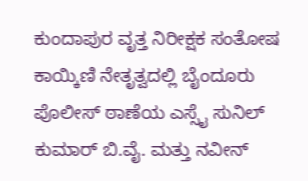ಕುಂದಾಪುರ ವೃತ್ತ ನಿರೀಕ್ಷಕ ಸಂತೋಷ ಕಾಯ್ಕಿಣಿ ನೇತೃತ್ವದಲ್ಲಿ ಬೈಂದೂರು ಪೊಲೀಸ್ ಠಾಣೆಯ ಎಸ್ಸೈ ಸುನಿಲ್ ಕುಮಾರ್ ಬಿ.ವೈ. ಮತ್ತು ನವೀನ್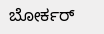ಬೋರ್ಕರ್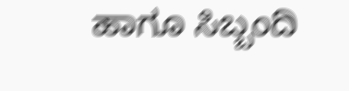ಹಾಗೂ ಸಿಬ್ಬಂದಿ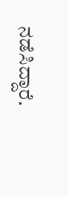ನಡೆಸಿದ್ದಾರೆ.